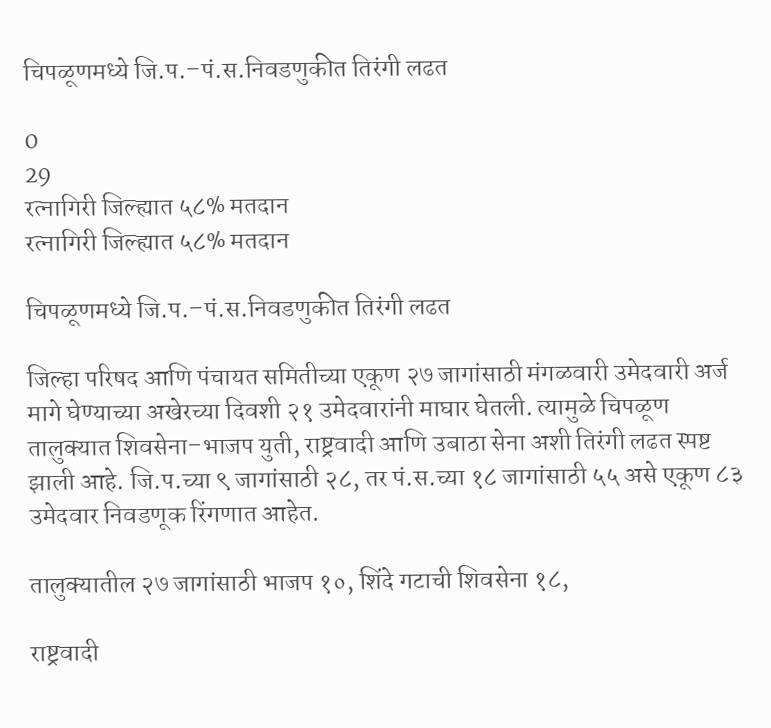चिपळूणमध्ये जि.प.–पं.स.निवडणुकीत तिरंगी लढत

0
29
रत्नागिरी जिल्ह्यात ५८% मतदान
रत्नागिरी जिल्ह्यात ५८% मतदान

चिपळूणमध्ये जि.प.–पं.स.निवडणुकीत तिरंगी लढत

जिल्हा परिषद आणि पंचायत समितीच्या एकूण २७ जागांसाठी मंगळवारी उमेदवारी अर्ज मागे घेण्याच्या अखेरच्या दिवशी २१ उमेदवारांनी माघार घेतली. त्यामुळे चिपळूण तालुक्यात शिवसेना–भाजप युती, राष्ट्रवादी आणि उबाठा सेना अशी तिरंगी लढत स्पष्ट झाली आहे. जि.प.च्या ९ जागांसाठी २८, तर पं.स.च्या १८ जागांसाठी ५५ असे एकूण ८३ उमेदवार निवडणूक रिंगणात आहेत.

तालुक्यातील २७ जागांसाठी भाजप १०, शिंदे गटाची शिवसेना १८,

राष्ट्रवादी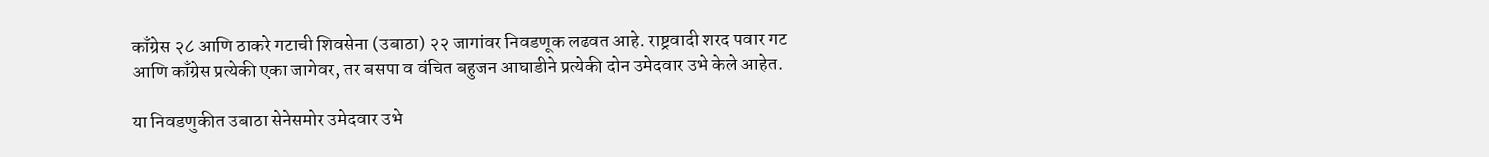काँग्रेस २८ आणि ठाकरे गटाची शिवसेना (उबाठा) २२ जागांवर निवडणूक लढवत आहे. राष्ट्रवादी शरद पवार गट आणि काँग्रेस प्रत्येकी एका जागेवर, तर बसपा व वंचित बहुजन आघाडीने प्रत्येकी दोन उमेदवार उभे केले आहेत.

या निवडणुकीत उबाठा सेनेसमोर उमेदवार उभे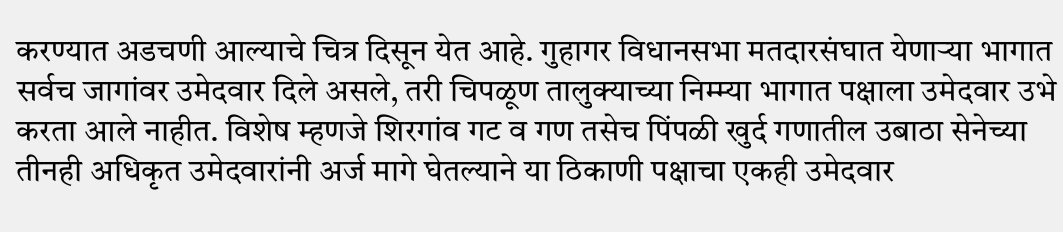करण्यात अडचणी आल्याचे चित्र दिसून येत आहे. गुहागर विधानसभा मतदारसंघात येणाऱ्या भागात सर्वच जागांवर उमेदवार दिले असले, तरी चिपळूण तालुक्याच्या निम्म्या भागात पक्षाला उमेदवार उभे करता आले नाहीत. विशेष म्हणजे शिरगांव गट व गण तसेच पिंपळी खुर्द गणातील उबाठा सेनेच्या तीनही अधिकृत उमेदवारांनी अर्ज मागे घेतल्याने या ठिकाणी पक्षाचा एकही उमेदवार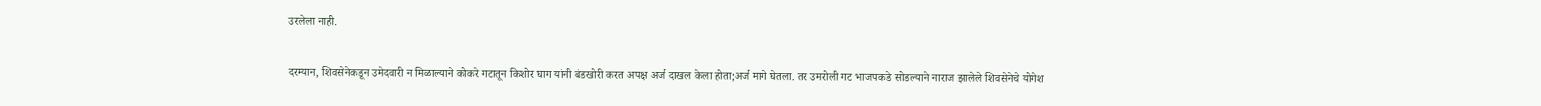उरलेला नाही.

दरम्यान, शिवसेनेकडून उमेदवारी न मिळाल्याने कोकरे गटातून किशोर घाग यांनी बंडखोरी करत अपक्ष अर्ज दाखल केला होता;अर्ज मागे घेतला. तर उमरोली गट भाजपकडे सोडल्याने नाराज झालेले शिवसेनेचे योगेश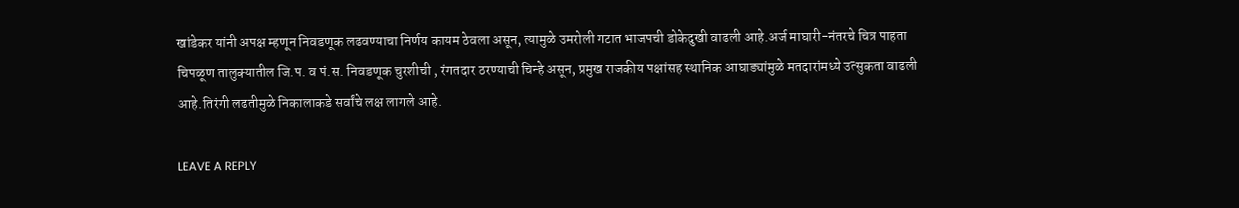खांडेकर यांनी अपक्ष म्हणून निवडणूक लढवण्याचा निर्णय कायम ठेवला असून, त्यामुळे उमरोली गटात भाजपची डोकेदुखी वाढली आहे.अर्ज माघारी-नंतरचे चित्र पाहता चिपळूण तालुक्यातील जि.प. व पं.स. निवडणूक चुरशीची , रंगतदार ठरण्याची चिन्हे असून, प्रमुख राजकीय पक्षांसह स्थानिक आघाड्यांमुळे मतदारांमध्ये उत्सुकता वाढली आहे.तिरंगी लढतीमुळे निकालाकडे सर्वांचे लक्ष लागले आहे.

LEAVE A REPLY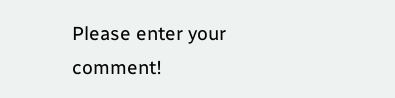Please enter your comment!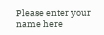Please enter your name here